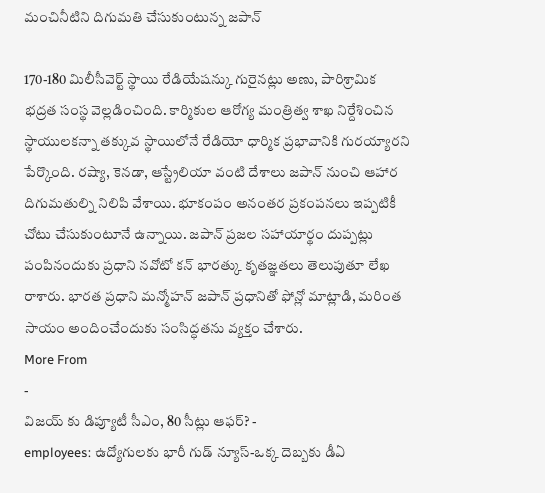మంచినీటిని దిగుమతి చేసుకుంటున్న జపాన్

170-180 మిలీసీవెర్ట్ స్థాయి రేడియేషన్కు గురైనట్లు అణు, పారిశ్రామిక భద్రత సంస్థ వెల్లడించింది. కార్మికుల ఆరోగ్య మంత్రిత్వ శాఖ నిర్దేశించిన స్థాయులకన్నా తక్కువ స్థాయిలోనే రేడియో ధార్మిక ప్రభావానికి గురయ్యారని పేర్కొంది. రష్యా, కెనడా, ఆస్ట్రేలియా వంటి దేశాలు జపాన్ నుంచి ఆహార దిగుమతుల్ని నిలిపి వేశాయి. భూకంపం అనంతర ప్రకంపనలు ఇప్పటికీ చోటు చేసుకుంటూనే ఉన్నాయి. జపాన్ ప్రజల సహాయార్థం దుప్పట్లు పంపినందుకు ప్రధాని నవోటో కన్ భారత్కు కృతజ్ఞతలు తెలుపుతూ లేఖ రాశారు. భారత ప్రధాని మన్మోహన్ జపాన్ ప్రధానితో ఫోన్లో మాట్లాడి, మరింత సాయం అందించేందుకు సంసిద్ధతను వ్యక్తం చేశారు.
More From
-
విజయ్ కు డిప్యూటీ సీఎం, 80 సీట్లు ఆఫర్? -
employees: ఉద్యోగులకు భారీ గుడ్ న్యూస్-ఒక్క దెబ్బకు డీఏ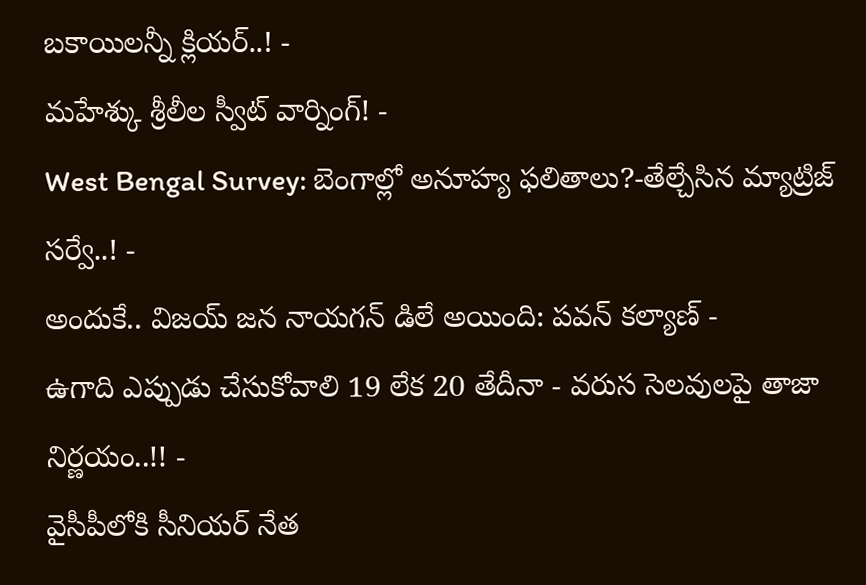బకాయిలన్నీ క్లియర్..! -
మహేశ్కు శ్రీలీల స్వీట్ వార్నింగ్! -
West Bengal Survey: బెంగాల్లో అనూహ్య ఫలితాలు?-తేల్చేసిన మ్యాట్రిజ్ సర్వే..! -
అందుకే.. విజయ్ జన నాయగన్ డిలే అయింది: పవన్ కల్యాణ్ -
ఉగాది ఎప్పుడు చేసుకోవాలి 19 లేక 20 తేదీనా - వరుస సెలవులపై తాజా నిర్ణయం..!! -
వైసీపీలోకి సీనియర్ నేత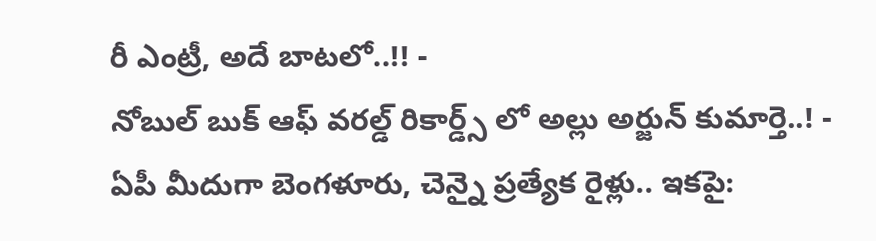రీ ఎంట్రీ, అదే బాటలో..!! -
నోబుల్ బుక్ ఆఫ్ వరల్డ్ రికార్డ్స్ లో అల్లు అర్జున్ కుమార్తె..! -
ఏపీ మీదుగా బెంగళూరు, చెన్నై ప్రత్యేక రైళ్లు.. ఇకపై: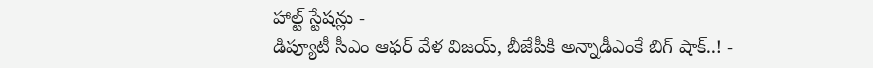హాల్ట్ స్టేషన్లు -
డిప్యూటీ సీఎం ఆఫర్ వేళ విజయ్, బీజేపీకి అన్నాడీఎంకే బిగ్ షాక్..! -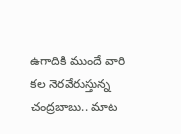ఉగాదికి ముందే వారి కల నెరవేరుస్తున్న చంద్రబాబు.. మాట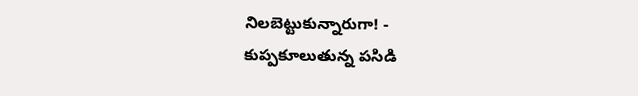నిలబెట్టుకున్నారుగా! -
కుప్పకూలుతున్న పసిడి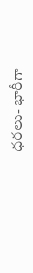ధరలు- భారీగా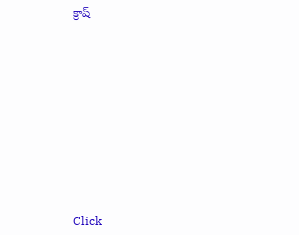క్రాష్












Click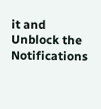it and Unblock the Notifications